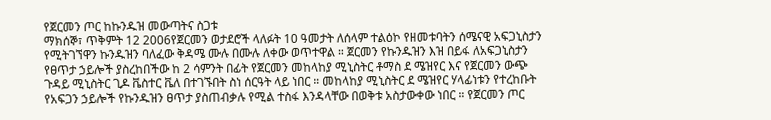የጀርመን ጦር ከኩንዱዝ መውጣትና ስጋቱ
ማክሰኞ፣ ጥቅምት 12 2006የጀርመን ወታደሮች ላለፉት 10 ዓመታት ለሰላም ተልዕኮ የዘመቱባትን ሰሜናዊ አፍጋኒስታን የሚትገኘዋን ኩንዱዝን ባለፈው ቅዳሜ ሙሉ በሙሉ ለቀው ወጥተዋል ። ጀርመን የኩንዱዝን እዝ በይፋ ለአፍጋኒስታን የፀጥታ ኃይሎች ያስረከበችው ከ 2 ሳምንት በፊት የጀርመን መከላከያ ሚኒስትር ቶማስ ደ ሜዝየር እና የጀርመን ውጭ ጉዳይ ሚኒስትር ጊዶ ቬስተር ቬለ በተገኙበት ስነ ሰርዓት ላይ ነበር ። መከላከያ ሚኒስትር ደ ሜዝየር ሃላፊነቱን የተረከቡት የአፍጋን ኃይሎች የኩንዱዝን ፀጥታ ያስጠብቃሉ የሚል ተስፋ እንዳላቸው በወቅቱ አስታውቀው ነበር ። የጀርመን ጦር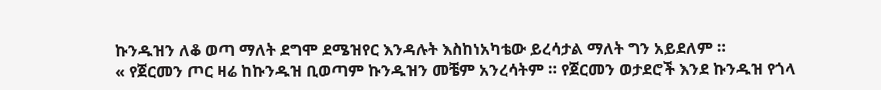ኩንዱዝን ለቆ ወጣ ማለት ደግሞ ደሜዝየር እንዳሉት እስከነአካቴው ይረሳታል ማለት ግን አይደለም ።
« የጀርመን ጦር ዛሬ ከኩንዱዝ ቢወጣም ኩንዱዝን መቼም አንረሳትም ። የጀርመን ወታደሮች እንደ ኩንዱዝ የጎላ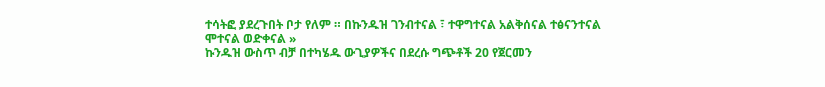ተሳትፎ ያደረጉበት ቦታ የለም ። በኩንዱዝ ገንብተናል ፣ ተዋግተናል አልቅሰናል ተፅናንተናል ሞተናል ወድቀናል »
ኩንዱዝ ውስጥ ብቻ በተካሄዱ ውጊያዎችና በደረሱ ግጭቶች 20 የጀርመን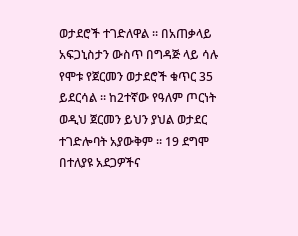ወታደሮች ተገድለዋል ። በአጠቃላይ አፍጋኒስታን ውስጥ በግዳጅ ላይ ሳሉ የሞቱ የጀርመን ወታደሮች ቁጥር 35 ይደርሳል ። ከ2ተኛው የዓለም ጦርነት ወዲህ ጀርመን ይህን ያህል ወታደር ተገድሎባት አያውቅም ። 19 ደግሞ በተለያዩ አደጋዎችና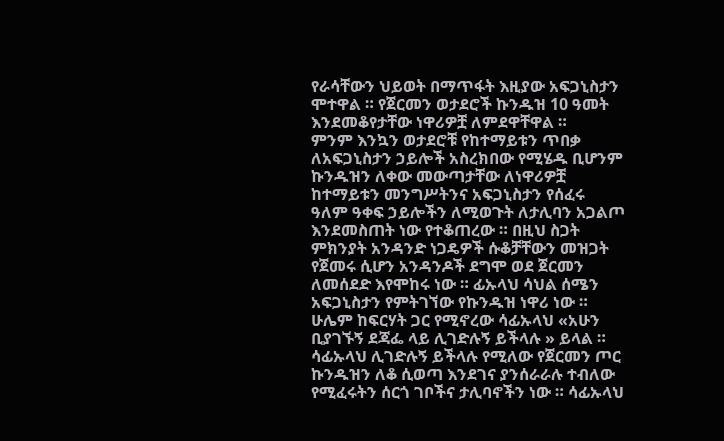የራሳቸውን ህይወት በማጥፋት እዚያው አፍጋኒስታን ሞተዋል ። የጀርመን ወታደሮች ኩንዱዝ 10 ዓመት እንደመቆየታቸው ነዋሪዎቿ ለምደዋቸዋል ።
ምንም እንኳን ወታደሮቹ የከተማይቱን ጥበቃ ለአፍጋኒስታን ኃይሎች አስረክበው የሚሄዱ ቢሆንም ኩንዱዝን ለቀው መውጣታቸው ለነዋሪዎቿ ከተማይቱን መንግሥትንና አፍጋኒስታን የሰፈሩ ዓለም ዓቀፍ ኃይሎችን ለሚወጉት ለታሊባን አጋልጦ እንደመስጠት ነው የተቆጠረው ። በዚህ ስጋት ምክንያት አንዳንድ ነጋዴዎች ሱቆቻቸውን መዝጋት የጀመሩ ሲሆን አንዳንዶች ደግሞ ወደ ጀርመን ለመሰደድ እየሞከሩ ነው ። ፊኡላህ ሳህል ሰሜን አፍጋኒስታን የምትገኘው የኩንዱዝ ነዋሪ ነው ። ሁሌም ከፍርሃት ጋር የሚኖረው ሳፊኡላህ «አሁን ቢያገኙኝ ደጃፌ ላይ ሊገድሉኝ ይችላሉ » ይላል ። ሳፊኡላህ ሊገድሉኝ ይችላሉ የሚለው የጀርመን ጦር ኩንዱዝን ለቆ ሲወጣ እንደገና ያንሰራራሉ ተብለው የሚፈሩትን ሰርጎ ገቦችና ታሊባኖችን ነው ። ሳፊኡላህ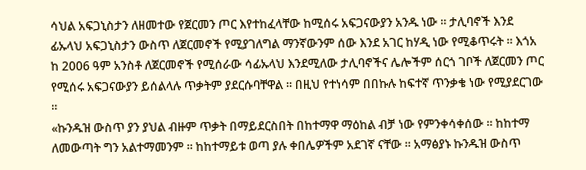ሳህል አፍጋኒስታን ለዘመተው የጀርመን ጦር እየተከፈላቸው ከሚሰሩ አፍጋናውያን አንዱ ነው ። ታሊባኖች እንደ ፊኡላህ አፍጋኒስታን ውስጥ ለጀርመኖች የሚያገለግል ማንኛውንም ሰው እንደ አገር ከሃዲ ነው የሚቆጥሩት ። እጎአ ከ 2006 ዓም አንስቶ ለጀርመኖች የሚሰራው ሳፊኡላህ እንደሚለው ታሊባኖችና ሌሎችም ሰርጎ ገቦች ለጀርመን ጦር የሚሰሩ አፍጋናውያን ይሰልላሉ ጥቃትም ያደርሱባቸዋል ። በዚህ የተነሳም በበኩሉ ከፍተኛ ጥንቃቄ ነው የሚያደርገው ።
«ኩንዱዝ ውስጥ ያን ያህል ብዙም ጥቃት በማይደርስበት በከተማዋ ማዕከል ብቻ ነው የምንቀሳቀሰው ። ከከተማ ለመውጣት ግን አልተማመንም ። ከከተማይቱ ወጣ ያሉ ቀበሌዎችም አደገኛ ናቸው ። አማፅያኑ ኩንዱዝ ውስጥ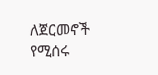ለጀርመኖች የሚሰሩ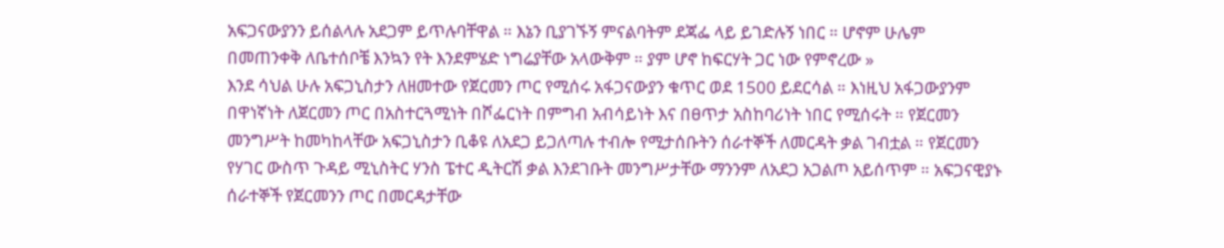አፍጋናውያንን ይሰልላሉ አደጋም ይጥሉባቸዋል ። እኔን ቢያገኙኝ ምናልባትም ደጃፌ ላይ ይገድሉኝ ነበር ። ሆኖም ሁሌም በመጠንቀቅ ለቤተሰቦቼ እንኳን የት እንደምሄድ ነግሬያቸው አላውቅም ። ያም ሆኖ ከፍርሃት ጋር ነው የምኖረው »
እንደ ሳህል ሁሉ አፍጋኒስታን ለዘመተው የጀርመን ጦር የሚሰሩ አፋጋናውያን ቁጥር ወደ 1500 ይደርሳል ። እነዚህ አፋጋውያንም በዋነኛነት ለጀርመን ጦር በአስተርጓሚነት በሾፌርነት በምግብ አብሳይነት እና በፀጥታ አስከባሪነት ነበር የሚሰሩት ። የጀርመን መንግሥት ከመካከላቸው አፍጋኒስታን ቢቆዩ ለአደጋ ይጋለጣሉ ተብሎ የሚታሰቡትን ሰራተኞች ለመርዳት ቃል ገብቷል ። የጀርመን የሃገር ውስጥ ጉዳይ ሚኒስትር ሃንስ ፔተር ዲትርሽ ቃል እንደገቡት መንግሥታቸው ማንንም ለአደጋ አጋልጦ አይሰጥም ። አፍጋናዊያኑ ሰራተኞች የጀርመንን ጦር በመርዳታቸው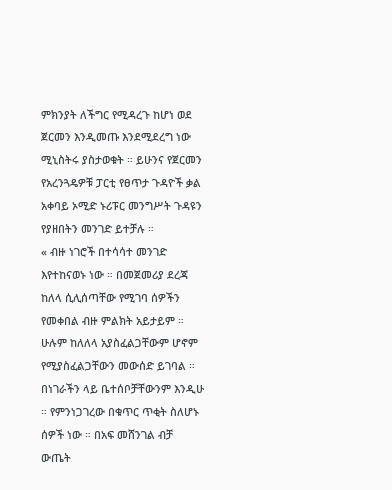ምክንያት ለችግር የሚዳረጉ ከሆነ ወደ ጀርመን እንዲመጡ እንደሚደረግ ነው ሚኒስትሩ ያስታወቁት ። ይሁንና የጀርመን የአረንጓዴዎቹ ፓርቲ የፀጥታ ጉዳዮች ቃል አቀባይ ኦሚድ ኑሪፑር መንግሥት ጉዳዩን የያዘበትን መንገድ ይተቻሉ ።
« ብዙ ነገሮች በተሳሳተ መንገድ እየተከናወኑ ነው ። በመጀመሪያ ደረጃ ከለላ ሲሊሰጣቸው የሚገባ ሰዎችን የመቀበል ብዙ ምልክት አይታይም ። ሁሉም ከለለላ አያስፈልጋቸውም ሆኖም የሚያስፈልጋቸውን መውሰድ ይገባል ። በነገራችን ላይ ቤተሰቦቻቸውንም እንዲሁ ። የምንነጋገረው በቁጥር ጥቂት ስለሆኑ ሰዎች ነው ። በአፍ መሸንገል ብቻ ውጤት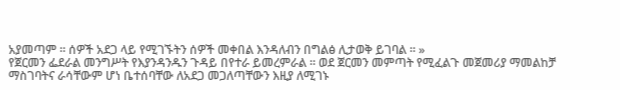አያመጣም ። ሰዎች አደጋ ላይ የሚገኙትን ሰዎች መቀበል እንዳለብን በግልፅ ሊታወቅ ይገባል ። »
የጀርመን ፌደራል መንግሥት የእያንዳንዱን ጉዳይ በየተራ ይመረምራል ። ወደ ጀርመን መምጣት የሚፈልጉ መጀመሪያ ማመልከቻ ማስገባትና ራሳቸውም ሆነ ቤተሰባቸው ለአደጋ መጋለጣቸውን እዚያ ለሚገኑ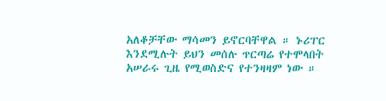አለቆቻቸው ማሳመን ይኖርባቸዋል ። ኑሪፐር እንደሚሉት ይህን መሰሉ ጥርጣሬ የተሞላበት አሠራሩ ጊዜ የሚወስድና የተንዛዛም ነው ።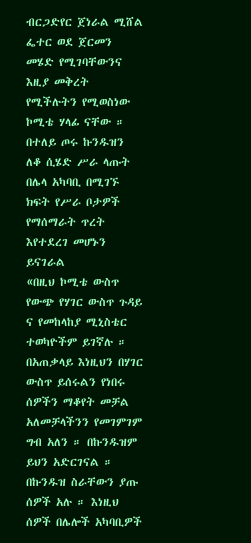ብርጋድየር ጀነራል ሚሸል ፌተር ወደ ጀርመን መሄድ የሚገባቸውንና እዚያ መቅረት የሚችሉትን የሚወስነው ኮሚቴ ሃላፊ ናቸው ። በተለይ ጦሩ ኩንዱዝን ለቆ ሲሄድ ሥራ ላጡት በሌላ አካባቢ በሚገኙ ክፍት የሥራ ቦታዎች የማሰማራት ጥረት እየተደረገ መሆኑን ይናገራል
«በዚህ ኮሚቴ ውስጥ የውጭ የሃገር ውስጥ ጉዳይ ና የመከላከያ ሚኒስቴር ተወካዮችም ይገኛሉ ። በአጠቃላይ እነዚህን በሃገር ውስጥ ይሰሩልን የነበሩ ሰዎችን ማቆየት መቻል አለመቻላችንን የመገምገም ግብ አለን ። በኩንዱዝም ይህን አድርገናል ። በኩንዱዝ ስራቸውን ያጡ ሰዎች አሉ ። እነዚህ ሰዎች በሌሎች አካባቢዎች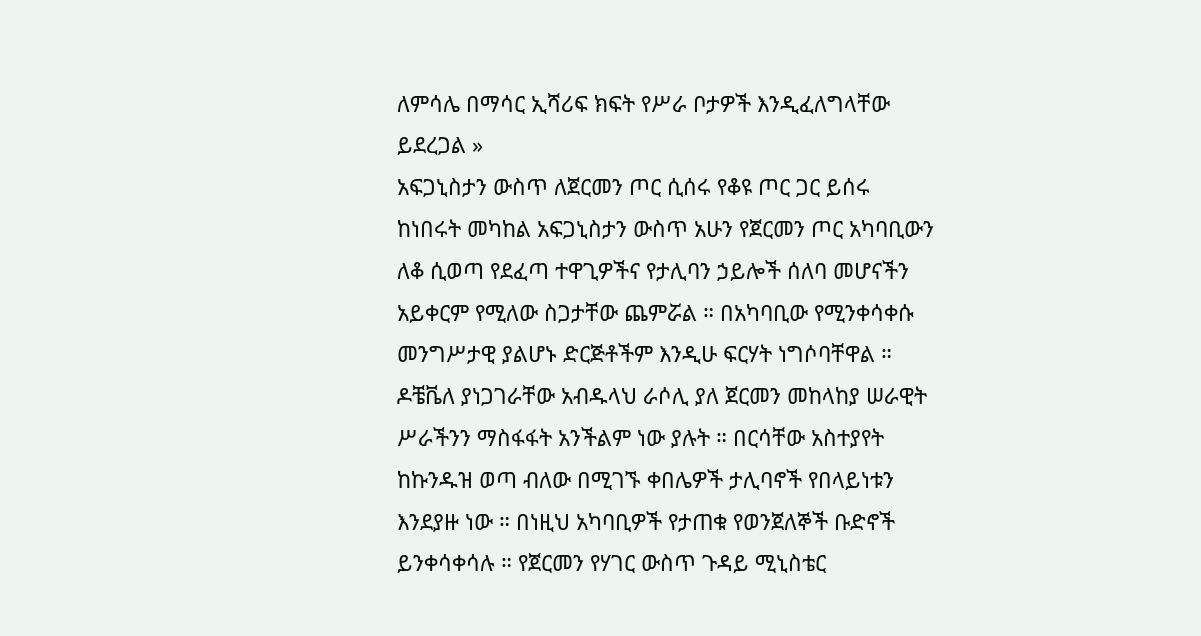ለምሳሌ በማሳር ኢሻሪፍ ክፍት የሥራ ቦታዎች እንዲፈለግላቸው ይደረጋል »
አፍጋኒስታን ውስጥ ለጀርመን ጦር ሲሰሩ የቆዩ ጦር ጋር ይሰሩ ከነበሩት መካከል አፍጋኒስታን ውስጥ አሁን የጀርመን ጦር አካባቢውን ለቆ ሲወጣ የደፈጣ ተዋጊዎችና የታሊባን ኃይሎች ሰለባ መሆናችን አይቀርም የሚለው ስጋታቸው ጨምሯል ። በአካባቢው የሚንቀሳቀሱ መንግሥታዊ ያልሆኑ ድርጅቶችም እንዲሁ ፍርሃት ነግሶባቸዋል ። ዶቼቬለ ያነጋገራቸው አብዱላህ ራሶሊ ያለ ጀርመን መከላከያ ሠራዊት ሥራችንን ማስፋፋት አንችልም ነው ያሉት ። በርሳቸው አስተያየት ከኩንዱዝ ወጣ ብለው በሚገኙ ቀበሌዎች ታሊባኖች የበላይነቱን እንደያዙ ነው ። በነዚህ አካባቢዎች የታጠቁ የወንጀለኞች ቡድኖች ይንቀሳቀሳሉ ። የጀርመን የሃገር ውስጥ ጉዳይ ሚኒስቴር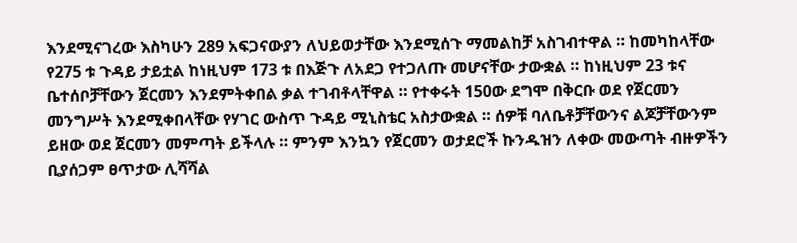እንደሚናገረው እስካሁን 289 አፍጋናውያን ለህይወታቸው እንደሚሰጉ ማመልከቻ አስገብተዋል ። ከመካከላቸው የ275 ቱ ጉዳይ ታይቷል ከነዚህም 173 ቱ በእጅጉ ለአደጋ የተጋለጡ መሆናቸው ታውቋል ። ከነዚህም 23 ቱና ቤተሰቦቻቸውን ጀርመን እንደምትቀበል ቃል ተገብቶላቸዋል ። የተቀሩት 150ው ደግሞ በቅርቡ ወደ የጀርመን መንግሥት እንደሚቀበላቸው የሃገር ውስጥ ጉዳይ ሚኒስቴር አስታውቋል ። ሰዎቹ ባለቤቶቻቸውንና ልጆቻቸውንም ይዘው ወደ ጀርመን መምጣት ይችላሉ ። ምንም እንኳን የጀርመን ወታደሮች ኩንዱዝን ለቀው መውጣት ብዙዎችን ቢያሰጋም ፀጥታው ሊሻሻል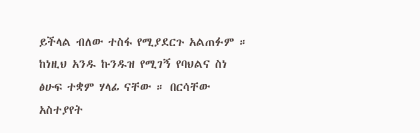ይችላል ብለው ተስፋ የሚያደርጉ አልጠፉም ። ከነዚህ አንዱ ኩንዱዝ የሚገኝ የባህልና ስነ ፅሁፍ ተቋም ሃላፊ ናቸው ። በርሳቸው አስተያየት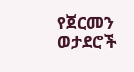የጀርመን ወታደሮች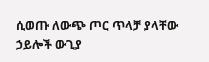ሲወጡ ለውጭ ጦር ጥላቻ ያላቸው ኃይሎች ውጊያ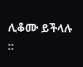ሊቆሙ ይችላሉ ።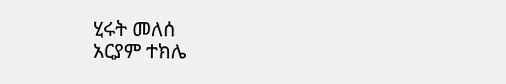ሂሩት መለሰ
አርያም ተክሌ